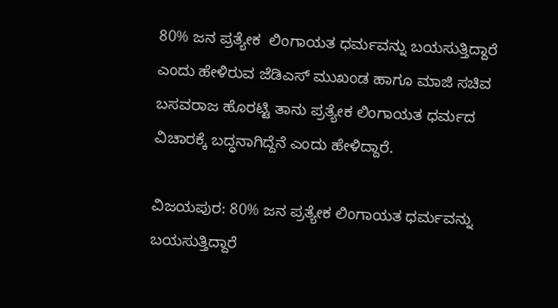80% ಜನ ಪ್ರತ್ಯೇಕ  ಲಿಂಗಾಯತ ಧರ್ಮವನ್ನು ಬಯಸುತ್ತಿದ್ದಾರೆ ಎಂದು ಹೇಳಿರುವ ಜೆಡಿಎಸ್ ಮುಖಂಡ ಹಾಗೂ ಮಾಜಿ ಸಚಿವ ಬಸವರಾಜ ಹೊರಟ್ಟಿ ತಾನು ಪ್ರತ್ಯೇಕ ಲಿಂಗಾಯತ ಧರ್ಮದ ವಿಚಾರಕ್ಕೆ ಬದ್ಧನಾಗಿದ್ದೆನೆ ಎಂದು ಹೇಳಿದ್ದಾರೆ.

ವಿಜಯಪುರ: 80% ಜನ ಪ್ರತ್ಯೇಕ ಲಿಂಗಾಯತ ಧರ್ಮವನ್ನು ಬಯಸುತ್ತಿದ್ದಾರೆ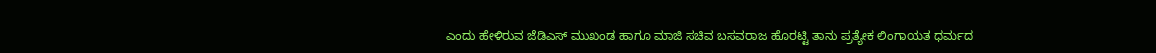ಎಂದು ಹೇಳಿರುವ ಜೆಡಿಎಸ್ ಮುಖಂಡ ಹಾಗೂ ಮಾಜಿ ಸಚಿವ ಬಸವರಾಜ ಹೊರಟ್ಟಿ ತಾನು ಪ್ರತ್ಯೇಕ ಲಿಂಗಾಯತ ಧರ್ಮದ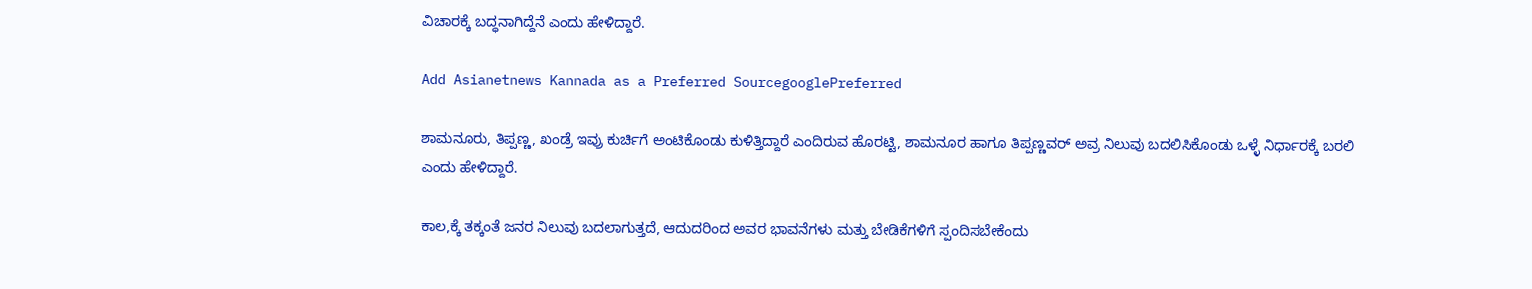ವಿಚಾರಕ್ಕೆ ಬದ್ಧನಾಗಿದ್ದೆನೆ ಎಂದು ಹೇಳಿದ್ದಾರೆ.

Add Asianetnews Kannada as a Preferred SourcegooglePreferred

ಶಾಮನೂರು, ತಿಪ್ಪಣ್ಣ, ಖಂಡ್ರೆ ಇವ್ರು ಕುರ್ಚಿಗೆ ಅಂಟಿಕೊಂಡು ಕುಳಿತ್ತಿದ್ದಾರೆ ಎಂದಿರುವ ಹೊರಟ್ಟಿ, ಶಾಮನೂರ ಹಾಗೂ ತಿಪ್ಪಣ್ಣವರ್ ಅವ್ರ ನಿಲುವು ಬದಲಿಸಿಕೊಂಡು ಒಳ್ಳೆ ನಿರ್ಧಾರಕ್ಕೆ ಬರಲಿ ಎಂದು ಹೇಳಿದ್ದಾರೆ.

ಕಾಲ,ಕ್ಕೆ ತಕ್ಕಂತೆ ಜನರ ನಿಲುವು ಬದಲಾಗುತ್ತದೆ, ಆದುದರಿಂದ ಅವರ ಭಾವನೆಗಳು ಮತ್ತು ಬೇಡಿಕೆಗಳಿಗೆ ಸ್ಪಂದಿಸಬೇಕೆಂದು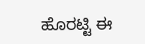ಹೊರಟ್ಟಿ ಈ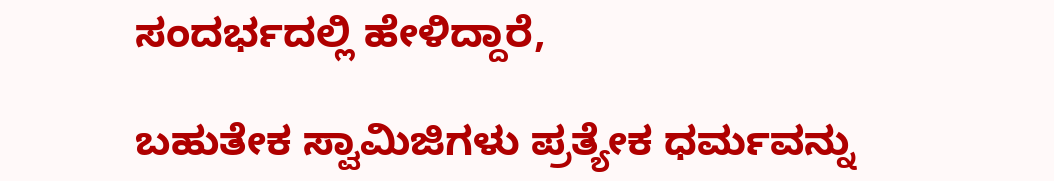ಸಂದರ್ಭದಲ್ಲಿ ಹೇಳಿದ್ದಾರೆ,

ಬಹುತೇಕ ಸ್ವಾಮಿಜಿಗಳು ಪ್ರತ್ಯೇಕ ಧರ್ಮವನ್ನು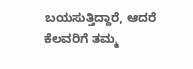ಬಯಸುತ್ತಿದ್ದಾರೆ, ಆದರೆ ಕೆಲವರಿಗೆ ತಮ್ಮ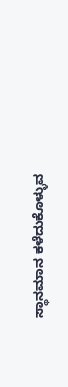ಸ್ಥಾನಮಾನ ಕಳೆದುಕೊಳ್ಳುವ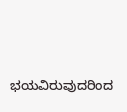ಭಯವಿರುವುದರಿಂದ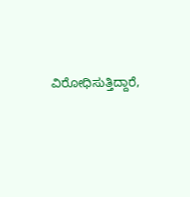ವಿರೋಧಿಸುತ್ತಿದ್ದಾರೆ,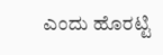ಎಂದು ಹೊರಟ್ಟಿ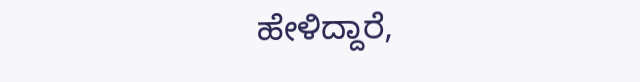ಹೇಳಿದ್ದಾರೆ,